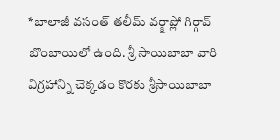*బాలాజీ వసంత్ తలీమ్ వర్క్షాప్లో గిర్గావ్ బొంబాయిలో ఉంది. శ్రీ సాయిబాబా వారి విగ్రహాన్ని చెక్కడం కొరకు శ్రీసాయిబాబా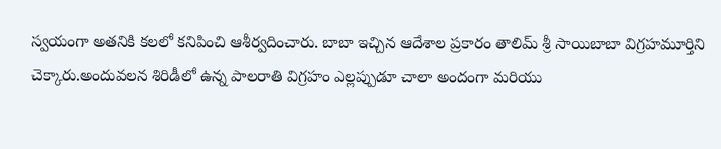స్వయంగా అతనికి కలలో కనిపించి ఆశీర్వదించారు. బాబా ఇచ్చిన ఆదేశాల ప్రకారం తాలిమ్ శ్రీ సాయిబాబా విగ్రహమూర్తిని చెక్కారు.అందువలన శిరిడీలో ఉన్న పాలరాతి విగ్రహం ఎల్లప్పుడూ చాలా అందంగా మరియు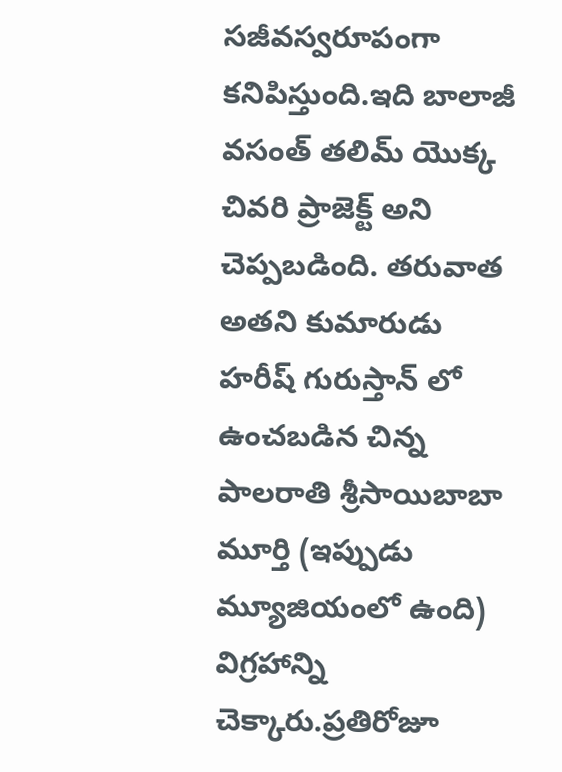సజీవస్వరూపంగా కనిపిస్తుంది.ఇది బాలాజీ వసంత్ తలిమ్ యొక్క చివరి ప్రాజెక్ట్ అని చెప్పబడింది. తరువాత అతని కుమారుడు హరీష్ గురుస్తాన్ లో ఉంచబడిన చిన్న పాలరాతి శ్రీసాయిబాబా మూర్తి (ఇప్పుడు మ్యూజియంలో ఉంది) విగ్రహాన్ని చెక్కారు.ప్రతిరోజూ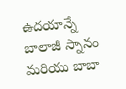ఉదయాన్నే బాలాజీ స్నానం మరియు బాబా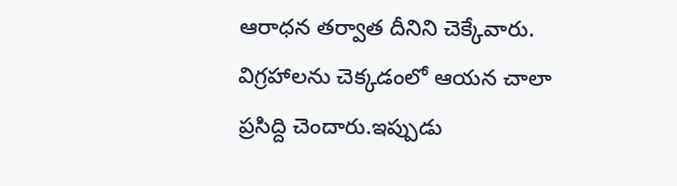ఆరాధన తర్వాత దీనిని చెక్కేవారు. విగ్రహాలను చెక్కడంలో ఆయన చాలా ప్రసిద్ది చెందారు.ఇప్పుడు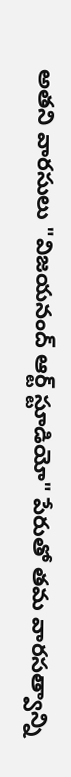అతని వారసులు "విజయనంద్ ఆర్ట్ స్టూడియో" పేరుతో తమ వారసత్వాన్ని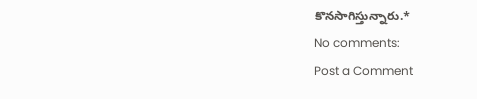కొనసాగిస్తున్నారు.*
No comments:
Post a Comment